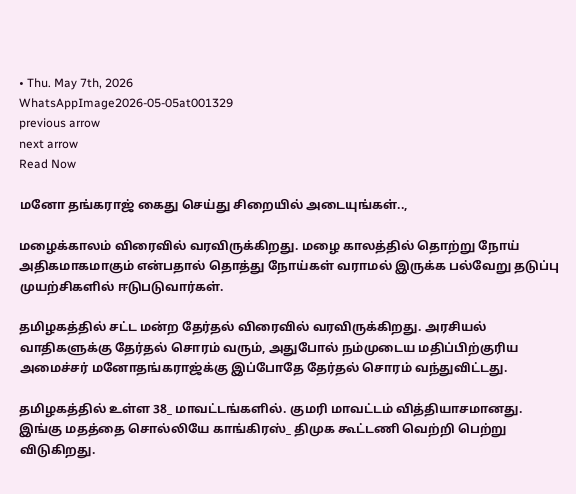• Thu. May 7th, 2026
WhatsAppImage2026-05-05at001329
previous arrow
next arrow
Read Now

மனோ தங்கராஜ் கைது செய்து சிறையில் அடையுங்கள்..,

மழைக்காலம் விரைவில் வரவிருக்கிறது. மழை காலத்தில் தொற்று நோய் அதிகமாகமாகும் என்பதால் தொத்து நோய்கள் வராமல் இருக்க பல்வேறு தடுப்பு முயற்சிகளில் ஈடுபடுவார்கள்.

தமிழகத்தில் சட்ட மன்ற தேர்தல் விரைவில் வரவிருக்கிறது. அரசியல் வாதிகளுக்கு தேர்தல் சொரம் வரும், அதுபோல் நம்முடைய மதிப்பிற்குரிய அமைச்சர் மனோதங்கராஜ்க்கு இப்போதே தேர்தல் சொரம் வந்துவிட்டது.

தமிழகத்தில் உள்ள 38_ மாவட்டங்களில். குமரி மாவட்டம் வித்தியாசமானது.
இங்கு மதத்தை சொல்லியே காங்கிரஸ்_ திமுக கூட்டணி வெற்றி பெற்று விடுகிறது.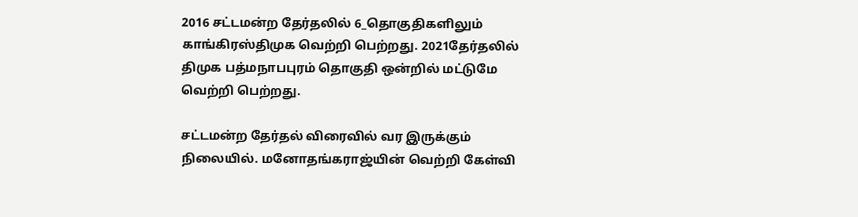2016 சட்டமன்ற தேர்தலில் 6_தொகுதிகளிலும் காங்கிரஸ்திமுக வெற்றி பெற்றது. 2021தேர்தலில் திமுக பத்மநாபபுரம் தொகுதி ஒன்றில் மட்டுமே வெற்றி பெற்றது.

சட்டமன்ற தேர்தல் விரைவில் வர இருக்கும் நிலையில். மனோதங்கராஜ்யின் வெற்றி கேள்வி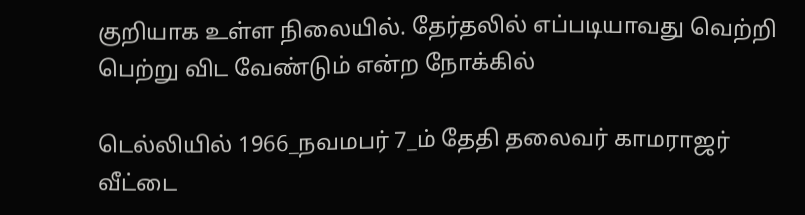குறியாக உள்ள நிலையில். தேர்தலில் எப்படியாவது வெற்றி பெற்று விட வேண்டும் என்ற நோக்கில்

டெல்லியில் 1966_நவமபர் 7_ம் தேதி தலைவர் காமராஜர் வீட்டை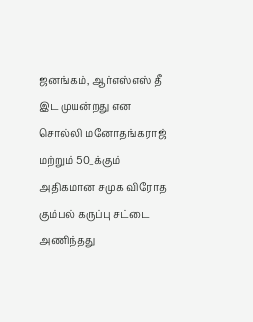ஜனங்கம், ஆர்எஸ்எஸ் தீ இட முயன்றது என சொல்லி மனோதங்கராஜ் மற்றும் 50_க்கும் அதிகமான சமுக விரோத கும்பல் கருப்பு சட்டை அணிந்தது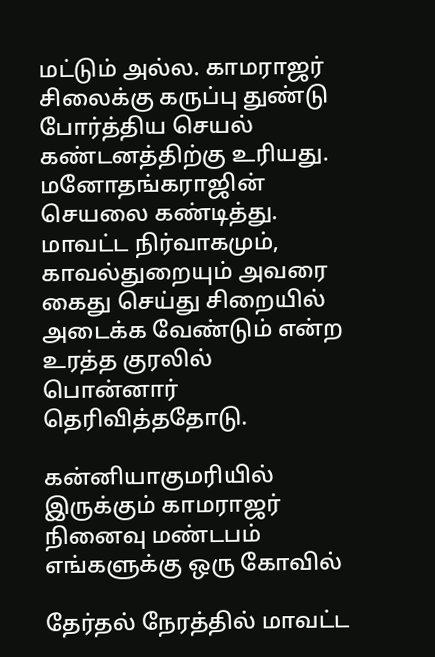மட்டும் அல்ல. காமராஜர் சிலைக்கு கருப்பு துண்டு போர்த்திய செயல் கண்டனத்திற்கு உரியது. மனோதங்கராஜின் செயலை கண்டித்து. மாவட்ட நிர்வாகமும், காவல்துறையும் அவரை கைது செய்து சிறையில் அடைக்க வேண்டும் என்ற உரத்த குரலில் பொன்னார் தெரிவித்ததோடு.

கன்னியாகுமரியில் இருக்கும் காமராஜர் நினைவு மண்டபம் எங்களுக்கு ஒரு கோவில்

தேர்தல் நேரத்தில் மாவட்ட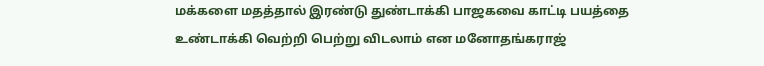மக்களை மதத்தால் இரண்டு துண்டாக்கி பாஜகவை காட்டி பயத்தை உண்டாக்கி வெற்றி பெற்று விடலாம் என மனோதங்கராஜ்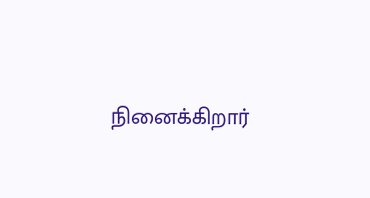நினைக்கிறார்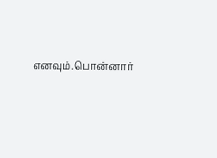எனவும்.பொன்னார்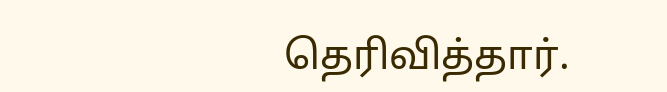தெரிவித்தார்.